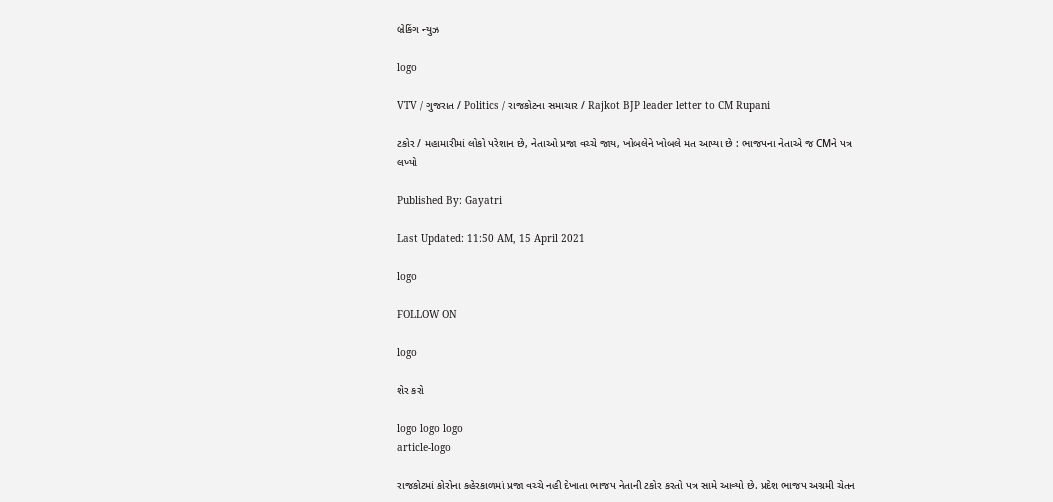બ્રેકિંગ ન્યુઝ

logo

VTV / ગુજરાત / Politics / રાજકોટના સમાચાર / Rajkot BJP leader letter to CM Rupani

ટકોર / મહામારીમાં લોકો પરેશાન છે, નેતાઓ પ્રજા વચ્ચે જાય, ખોબલેને ખોબલે મત આપ્યા છે : ભાજપના નેતાએ જ CMને પત્ર લખ્યો

Published By: Gayatri

Last Updated: 11:50 AM, 15 April 2021

logo

FOLLOW ON

logo

શેર કરો

logo logo logo
article-logo

રાજકોટમાં કોરોના કહેરકાળમાં પ્રજા વચ્ચે નહી દેખાતા ભાજપ નેતાની ટકોર કરતો પત્ર સામે આવ્યો છે. પ્રદેશ ભાજપ અગ્રમી ચેતન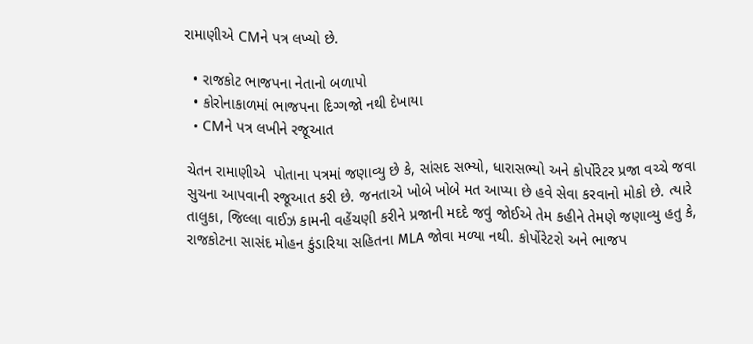રામાણીએ CMને પત્ર લખ્યો છે.

  • રાજકોટ ભાજપના નેતાનો બળાપો
  • કોરોનાકાળમાં ભાજપના દિગ્ગજો નથી દેખાયા
  • CMને પત્ર લખીને રજૂઆત

ચેતન રામાણીએ  પોતાના પત્રમાં જણાવ્યુ છે કે, સાંસદ સભ્યો, ધારાસભ્યો અને કોર્પોરેટર પ્રજા વચ્ચે જવા સુચના આપવાની રજૂઆત કરી છે. જનતાએ ખોબે ખોબે મત આપ્યા છે હવે સેવા કરવાનો મોકો છે. ત્યારે તાલુકા, જિલ્લા વાઈઝ કામની વહેંચણી કરીને પ્રજાની મદદે જવું જોઈએ તેમ કહીને તેમણે જણાવ્યુ હતુ કે, રાજકોટના સાસંદ મોહન કુંડારિયા સહિતના MLA જોવા મળ્યા નથી. કોર્પોરેટરો અને ભાજપ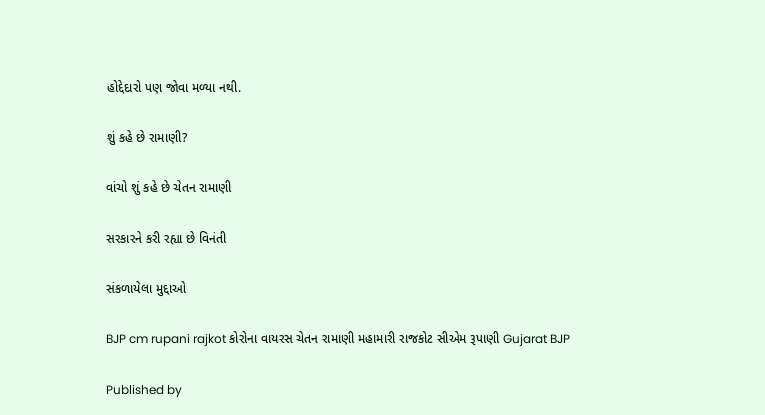હોદ્દેદારો પણ જોવા મળ્યા નથી.

શું કહે છે રામાણી?

વાંચો શું કહે છે ચેતન રામાણી

સરકારને કરી રહ્યા છે વિનંતી

સંકળાયેલા મુદ્દાઓ

BJP cm rupani rajkot કોરોના વાયરસ ચેતન રામાણી મહામારી રાજકોટ સીએમ રૂપાણી Gujarat BJP

Published by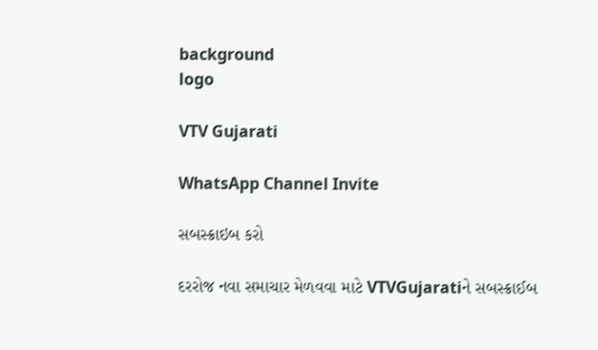background
logo

VTV Gujarati

WhatsApp Channel Invite

સબસ્ક્રાઇબ કરો

દરરોજ નવા સમાચાર મેળવવા માટે VTVGujaratiને સબસ્ક્રાઈબ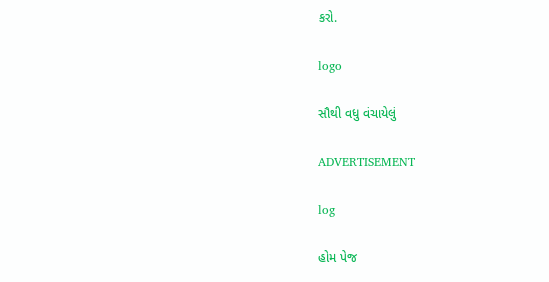કરો.

logo

સૌથી વધુ વંચાયેલું

ADVERTISEMENT

log

હોમ પેજ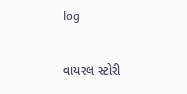log

વાયરલ સ્ટોરી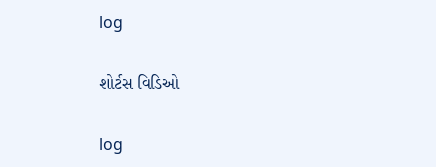log

શોર્ટસ વિડિઓ

log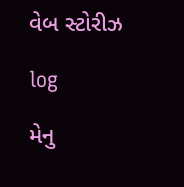વેબ સ્ટોરીઝ

log

મેનુ